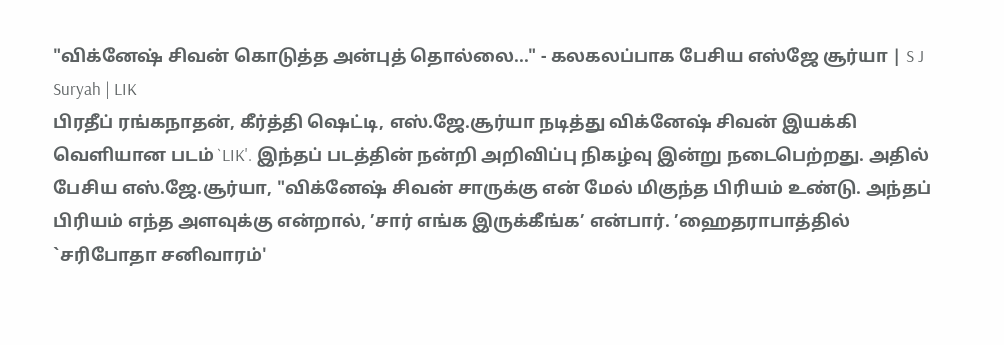"விக்னேஷ் சிவன் கொடுத்த அன்புத் தொல்லை..." - கலகலப்பாக பேசிய எஸ்ஜே சூர்யா | S J Suryah | LIK
பிரதீப் ரங்கநாதன், கீர்த்தி ஷெட்டி, எஸ்.ஜே.சூர்யா நடித்து விக்னேஷ் சிவன் இயக்கி வெளியான படம் `LIK'. இந்தப் படத்தின் நன்றி அறிவிப்பு நிகழ்வு இன்று நடைபெற்றது. அதில் பேசிய எஸ்.ஜே.சூர்யா, "விக்னேஷ் சிவன் சாருக்கு என் மேல் மிகுந்த பிரியம் உண்டு. அந்தப் பிரியம் எந்த அளவுக்கு என்றால், ’சார் எங்க இருக்கீங்க’ என்பார். ’ஹைதராபாத்தில் `சரிபோதா சனிவாரம்'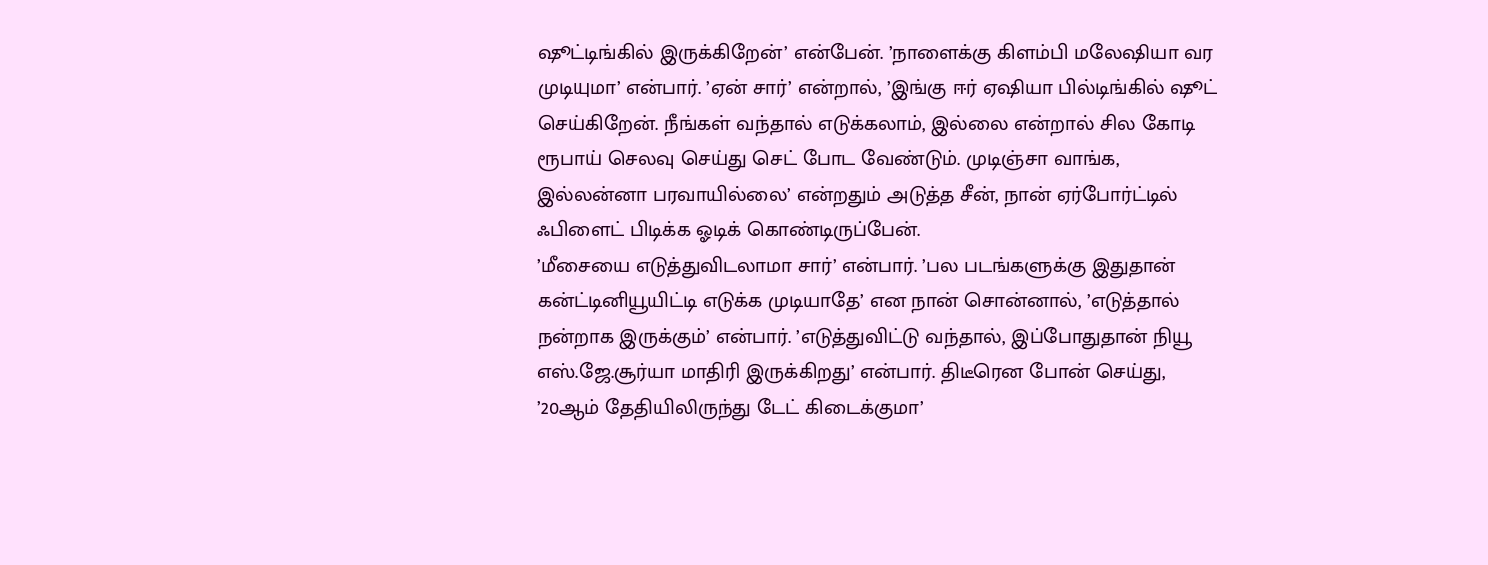ஷூட்டிங்கில் இருக்கிறேன்’ என்பேன். ’நாளைக்கு கிளம்பி மலேஷியா வர முடியுமா’ என்பார். ’ஏன் சார்’ என்றால், ’இங்கு ஈர் ஏஷியா பில்டிங்கில் ஷூட் செய்கிறேன். நீங்கள் வந்தால் எடுக்கலாம், இல்லை என்றால் சில கோடி ரூபாய் செலவு செய்து செட் போட வேண்டும். முடிஞ்சா வாங்க, இல்லன்னா பரவாயில்லை’ என்றதும் அடுத்த சீன், நான் ஏர்போர்ட்டில் ஃபிளைட் பிடிக்க ஓடிக் கொண்டிருப்பேன்.
’மீசையை எடுத்துவிடலாமா சார்’ என்பார். ’பல படங்களுக்கு இதுதான் கன்ட்டினியூயிட்டி எடுக்க முடியாதே’ என நான் சொன்னால், ’எடுத்தால் நன்றாக இருக்கும்’ என்பார். ’எடுத்துவிட்டு வந்தால், இப்போதுதான் நியூ எஸ்.ஜே.சூர்யா மாதிரி இருக்கிறது’ என்பார். திடீரென போன் செய்து, ’20ஆம் தேதியிலிருந்து டேட் கிடைக்குமா’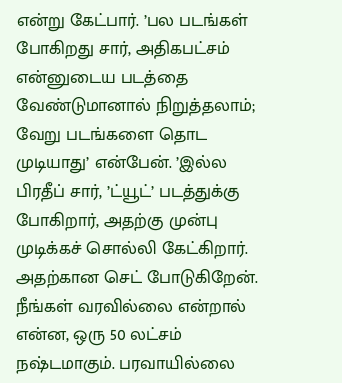என்று கேட்பார். ’பல படங்கள் போகிறது சார், அதிகபட்சம் என்னுடைய படத்தை வேண்டுமானால் நிறுத்தலாம்; வேறு படங்களை தொட முடியாது’ என்பேன். ’இல்ல பிரதீப் சார், ’ட்யூட்’ படத்துக்கு போகிறார், அதற்கு முன்பு முடிக்கச் சொல்லி கேட்கிறார். அதற்கான செட் போடுகிறேன். நீங்கள் வரவில்லை என்றால் என்ன, ஒரு 50 லட்சம் நஷ்டமாகும். பரவாயில்லை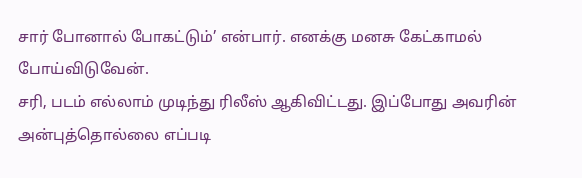சார் போனால் போகட்டும்’ என்பார். எனக்கு மனசு கேட்காமல் போய்விடுவேன்.
சரி, படம் எல்லாம் முடிந்து ரிலீஸ் ஆகிவிட்டது. இப்போது அவரின் அன்புத்தொல்லை எப்படி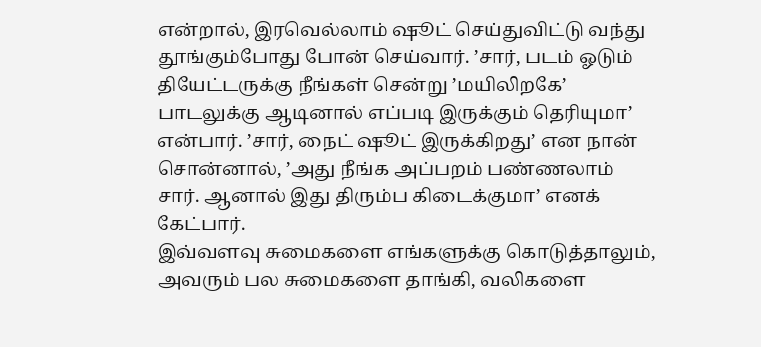என்றால், இரவெல்லாம் ஷூட் செய்துவிட்டு வந்து தூங்கும்போது போன் செய்வார். ’சார், படம் ஓடும் தியேட்டருக்கு நீங்கள் சென்று ’மயிலிறகே’ பாடலுக்கு ஆடினால் எப்படி இருக்கும் தெரியுமா’ என்பார். ’சார், நைட் ஷூட் இருக்கிறது’ என நான் சொன்னால், ’அது நீங்க அப்பறம் பண்ணலாம் சார். ஆனால் இது திரும்ப கிடைக்குமா’ எனக் கேட்பார்.
இவ்வளவு சுமைகளை எங்களுக்கு கொடுத்தாலும், அவரும் பல சுமைகளை தாங்கி, வலிகளை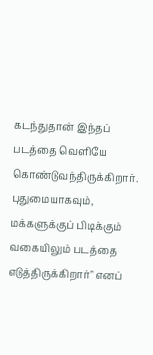கடந்துதான் இந்தப் படத்தை வெளியே கொண்டுவந்திருக்கிறார். புதுமையாகவும், மக்களுக்குப் பிடிக்கும் வகையிலும் படத்தை எடுத்திருக்கிறார்" எனப்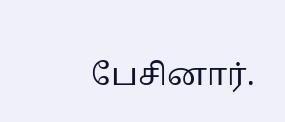பேசினார்.